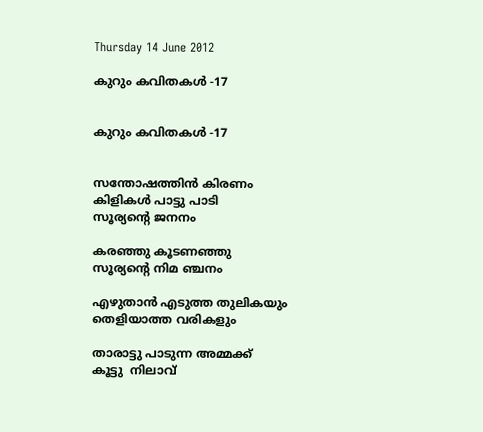Thursday 14 June 2012

കുറും കവിതകള്‍ -17


കുറും കവിതകള്‍ -17


സന്തോഷത്തിന്‍ കിരണം
കിളികള്‍ പാട്ടു പാടി
സൂര്യന്റെ ജനനം

കരഞ്ഞു കൂടണഞ്ഞു
സൂര്യന്റെ നിമ ഞ്ചനം

എഴുതാന്‍ എടുത്ത തുലികയും
തെളിയാത്ത വരികളും

താരാട്ടു പാടുന്ന അമ്മക്ക്
കൂട്ടു  നിലാവ്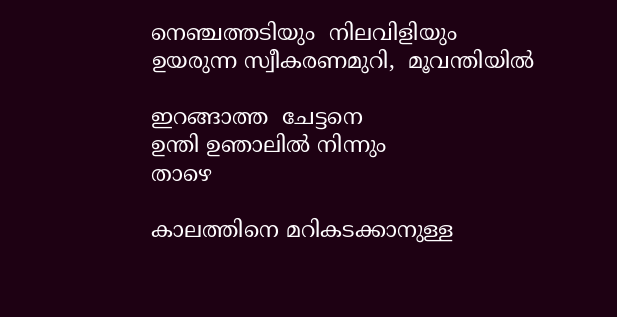നെഞ്ചത്തടിയും  നിലവിളിയും
ഉയരുന്ന സ്വീകരണമുറി,  മൂവന്തിയില്‍

ഇറങ്ങാത്ത  ചേട്ടനെ
ഉന്തി ഉഞാലില്‍ നിന്നും
താഴെ

കാലത്തിനെ മറികടക്കാനുള്ള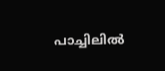പാച്ചിലില്‍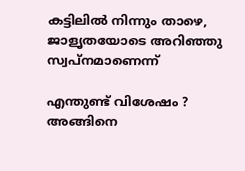കട്ടിലില്‍ നിന്നും താഴെ,
ജാളൃതയോടെ അറിഞ്ഞു  സ്വപ്നമാണെന്ന്

എന്തുണ്ട് വിശേഷം ?
അങ്ങിനെ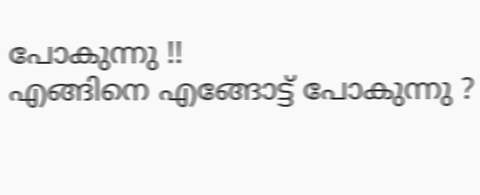പോകുന്നു !!
എങ്ങിനെ എങ്ങോട്ട് പോകുന്നു ?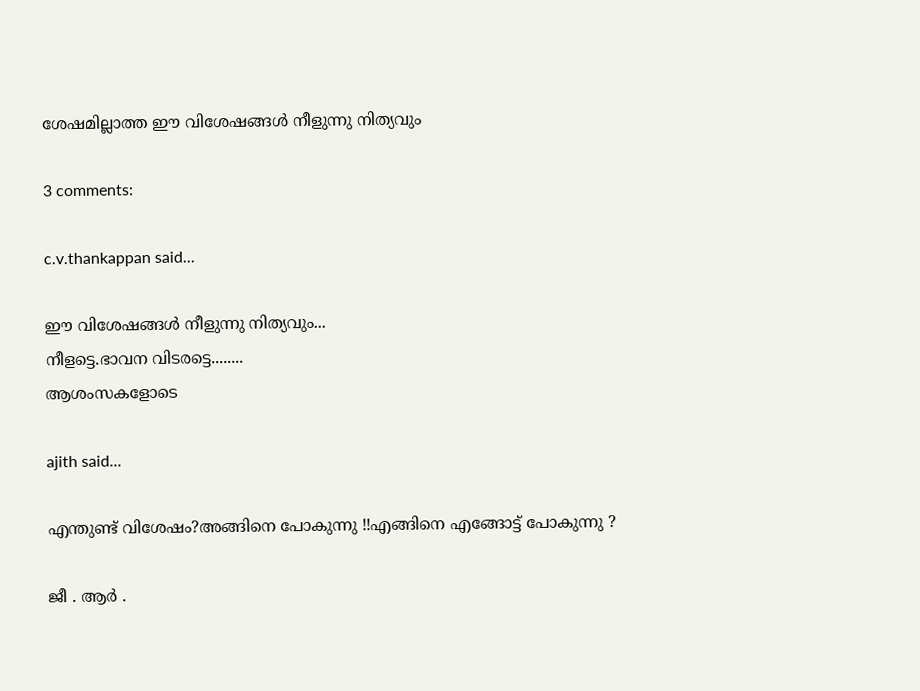ശേഷമില്ലാത്ത ഈ വിശേഷങ്ങള്‍ നീളുന്നു നിത്യവും

3 comments:

c.v.thankappan said...

ഈ വിശേഷങ്ങള്‍ നീളുന്നു നിത്യവും...
നീളട്ടെ.ഭാവന വിടരട്ടെ........
ആശംസകളോടെ

ajith said...

എന്തുണ്ട് വിശേഷം?അങ്ങിനെ പോകുന്നു !!എങ്ങിനെ എങ്ങോട്ട് പോകുന്നു ?

ജീ . ആര്‍ .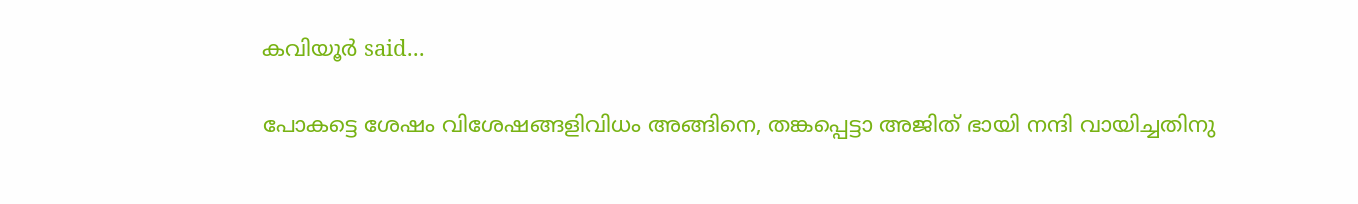കവിയൂര്‍ said...

പോകട്ടെ ശേഷം വിശേഷങ്ങളിവിധം അങ്ങിനെ, തങ്കപ്പെട്ടാ അജിത്‌ ഭായി നന്ദി വായിച്ചതിനു